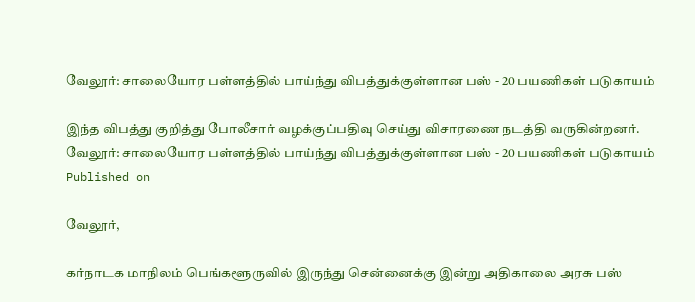வேலூர்: சாலையோர பள்ளத்தில் பாய்ந்து விபத்துக்குள்ளான பஸ் - 20 பயணிகள் படுகாயம்

இந்த விபத்து குறித்து போலீசார் வழக்குப்பதிவு செய்து விசாரணை நடத்தி வருகின்றனர்.
வேலூர்: சாலையோர பள்ளத்தில் பாய்ந்து விபத்துக்குள்ளான பஸ் - 20 பயணிகள் படுகாயம்
Published on

வேலூர்,

கர்நாடக மாநிலம் பெங்களூருவில் இருந்து சென்னைக்கு இன்று அதிகாலை அரசு பஸ்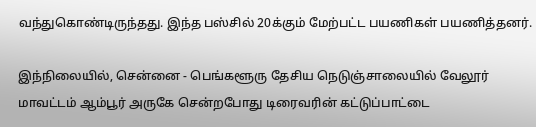வந்துகொண்டிருந்தது. இந்த பஸ்சில் 20க்கும் மேற்பட்ட பயணிகள் பயணித்தனர்.

இந்நிலையில், சென்னை - பெங்களூரு தேசிய நெடுஞ்சாலையில் வேலூர் மாவட்டம் ஆம்பூர் அருகே சென்றபோது டிரைவரின் கட்டுப்பாட்டை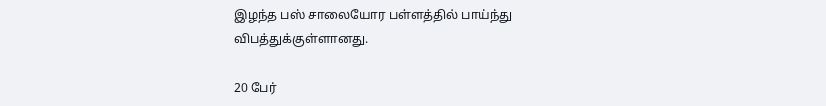இழந்த பஸ் சாலையோர பள்ளத்தில் பாய்ந்து விபத்துக்குள்ளானது.

20 பேர்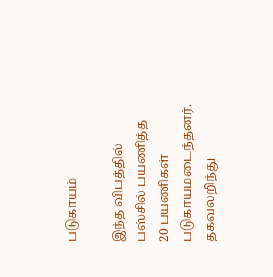படுகாயம்

இந்த விபத்தில் பஸ்சில் பயணித்த 20 பயணிகள் படுகாயமடைந்தனர். தகவலறிந்து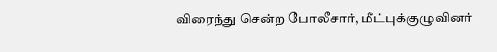விரைந்து சென்ற போலீசார், மீட்புக்குழுவினர்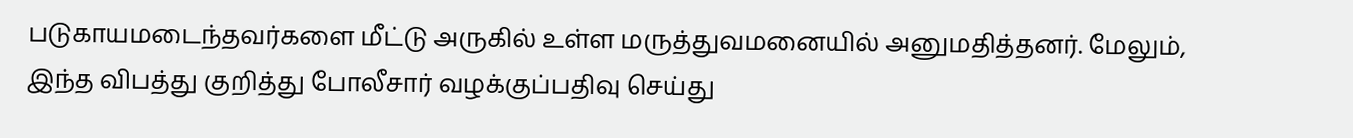படுகாயமடைந்தவர்களை மீட்டு அருகில் உள்ள மருத்துவமனையில் அனுமதித்தனர். மேலும், இந்த விபத்து குறித்து போலீசார் வழக்குப்பதிவு செய்து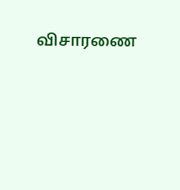விசாரணை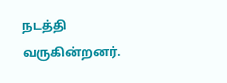நடத்தி வருகின்றனர்.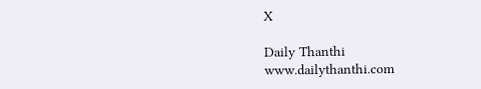X

Daily Thanthi
www.dailythanthi.com